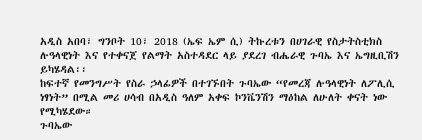አዲስ አበባ፣ ግንቦት 10፣ 2018 (ኤፍ ኤም ሲ) ትኩረቱን በሀገራዊ የስታትስቲክስ ሉዓላዊነት እና የተቀናጀ የልማት አስተዳደር ላይ ያደረገ ብሔራዊ ጉባኤ እና ኤግዚቢሽን ይካሄዳል፡፡
ከፍተኛ የመንግሥት የስራ ኃላፊዎች በተገኙበት ጉባኤው “የመረጃ ሉዓላዊነት ለፖሊሲ ነፃነት” በሚል መሪ ሀሳብ በአዲስ ዓለም አቀፍ ኮንቬንሽን ማዕከል ለሁለት ቀናት ነው የሚካሄደው።
ጉባኤው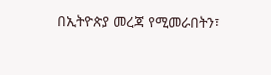በኢትዮጵያ መረጃ የሚመራበትን፣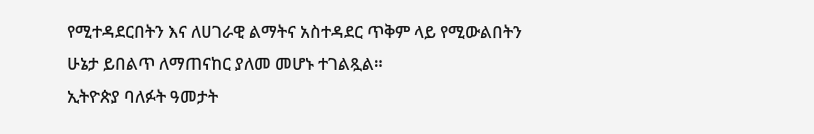የሚተዳደርበትን እና ለሀገራዊ ልማትና አስተዳደር ጥቅም ላይ የሚውልበትን ሁኔታ ይበልጥ ለማጠናከር ያለመ መሆኑ ተገልጿል።
ኢትዮጵያ ባለፉት ዓመታት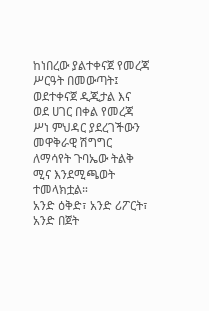ከነበረው ያልተቀናጀ የመረጃ ሥርዓት በመውጣት፤ ወደተቀናጀ ዲጂታል እና ወደ ሀገር በቀል የመረጃ ሥነ ምህዳር ያደረገችውን መዋቅራዊ ሽግግር ለማሳየት ጉባኤው ትልቅ ሚና እንደሚጫወት ተመላክቷል።
አንድ ዕቅድ፣ አንድ ሪፖርት፣ አንድ በጀት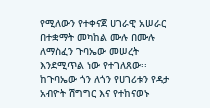የሚለውን የተቀናጀ ሀገራዊ አሠራር በተቋማት መካከል ሙሉ በሙሉ ለማስፈን ጉባኤው መሠረት እንደሚጥል ነው የተገለጸው፡፡
ከጉባኤው ጎን ለጎን የሀገሪቱን የዳታ አብዮት ሽግግር እና የተከናወኑ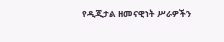የዲጂታል ዘመናዊነት ሥራዎችን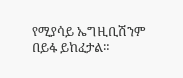የሚያሳይ ኤግዚቢሽንም በይፋ ይከፈታል።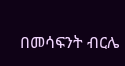በመሳፍንት ብርሌ